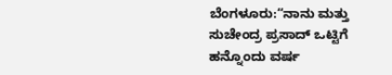ಬೆಂಗಳೂರು:“ನಾನು ಮತ್ತು ಸುಚೇಂದ್ರ ಪ್ರಸಾದ್ ಒಟ್ಟಿಗೆ ಹನ್ನೊಂದು ವರ್ಷ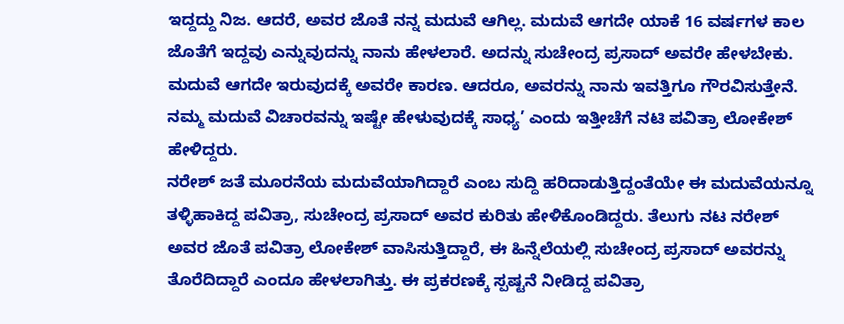ಇದ್ದದ್ದು ನಿಜ. ಆದರೆ, ಅವರ ಜೊತೆ ನನ್ನ ಮದುವೆ ಆಗಿಲ್ಲ. ಮದುವೆ ಆಗದೇ ಯಾಕೆ 16 ವರ್ಷಗಳ ಕಾಲ ಜೊತೆಗೆ ಇದ್ದವು ಎನ್ನುವುದನ್ನು ನಾನು ಹೇಳಲಾರೆ. ಅದನ್ನು ಸುಚೇಂದ್ರ ಪ್ರಸಾದ್ ಅವರೇ ಹೇಳಬೇಕು. ಮದುವೆ ಆಗದೇ ಇರುವುದಕ್ಕೆ ಅವರೇ ಕಾರಣ. ಆದರೂ, ಅವರನ್ನು ನಾನು ಇವತ್ತಿಗೂ ಗೌರವಿಸುತ್ತೇನೆ. ನಮ್ಮ ಮದುವೆ ವಿಚಾರವನ್ನು ಇಷ್ಟೇ ಹೇಳುವುದಕ್ಕೆ ಸಾಧ್ಯ’ ಎಂದು ಇತ್ತೀಚೆಗೆ ನಟಿ ಪವಿತ್ರಾ ಲೋಕೇಶ್ ಹೇಳಿದ್ದರು.
ನರೇಶ್ ಜತೆ ಮೂರನೆಯ ಮದುವೆಯಾಗಿದ್ದಾರೆ ಎಂಬ ಸುದ್ದಿ ಹರಿದಾಡುತ್ತಿದ್ದಂತೆಯೇ ಈ ಮದುವೆಯನ್ನೂ ತಳ್ಳಿಹಾಕಿದ್ದ ಪವಿತ್ರಾ, ಸುಚೇಂದ್ರ ಪ್ರಸಾದ್ ಅವರ ಕುರಿತು ಹೇಳಿಕೊಂಡಿದ್ದರು. ತೆಲುಗು ನಟ ನರೇಶ್ ಅವರ ಜೊತೆ ಪವಿತ್ರಾ ಲೋಕೇಶ್ ವಾಸಿಸುತ್ತಿದ್ದಾರೆ, ಈ ಹಿನ್ನೆಲೆಯಲ್ಲಿ ಸುಚೇಂದ್ರ ಪ್ರಸಾದ್ ಅವರನ್ನು ತೊರೆದಿದ್ದಾರೆ ಎಂದೂ ಹೇಳಲಾಗಿತ್ತು. ಈ ಪ್ರಕರಣಕ್ಕೆ ಸ್ಪಷ್ಟನೆ ನೀಡಿದ್ದ ಪವಿತ್ರಾ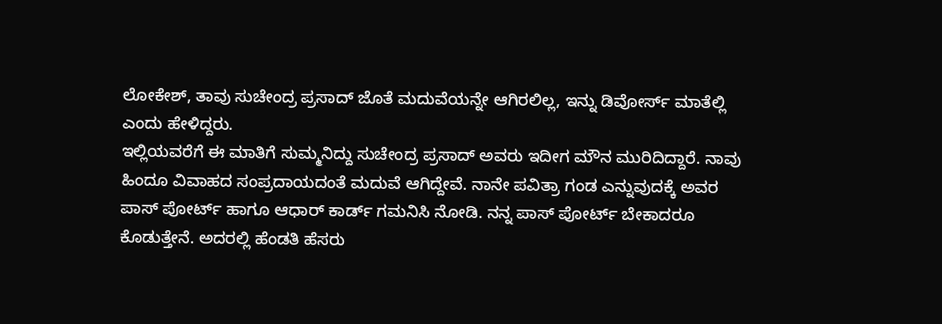ಲೋಕೇಶ್, ತಾವು ಸುಚೇಂದ್ರ ಪ್ರಸಾದ್ ಜೊತೆ ಮದುವೆಯನ್ನೇ ಆಗಿರಲಿಲ್ಲ, ಇನ್ನು ಡಿವೋರ್ಸ್ ಮಾತೆಲ್ಲಿ ಎಂದು ಹೇಳಿದ್ದರು.
ಇಲ್ಲಿಯವರೆಗೆ ಈ ಮಾತಿಗೆ ಸುಮ್ಮನಿದ್ದು ಸುಚೇಂದ್ರ ಪ್ರಸಾದ್ ಅವರು ಇದೀಗ ಮೌನ ಮುರಿದಿದ್ದಾರೆ. ನಾವು ಹಿಂದೂ ವಿವಾಹದ ಸಂಪ್ರದಾಯದಂತೆ ಮದುವೆ ಆಗಿದ್ದೇವೆ. ನಾನೇ ಪವಿತ್ರಾ ಗಂಡ ಎನ್ನುವುದಕ್ಕೆ ಅವರ ಪಾಸ್ ಪೋರ್ಟ್ ಹಾಗೂ ಆಧಾರ್‌ ಕಾರ್ಡ್ ಗಮನಿಸಿ ನೋಡಿ. ನನ್ನ ಪಾಸ್ ಪೋರ್ಟ್ ಬೇಕಾದರೂ ಕೊಡುತ್ತೇನೆ. ಅದರಲ್ಲಿ ಹೆಂಡತಿ ಹೆಸರು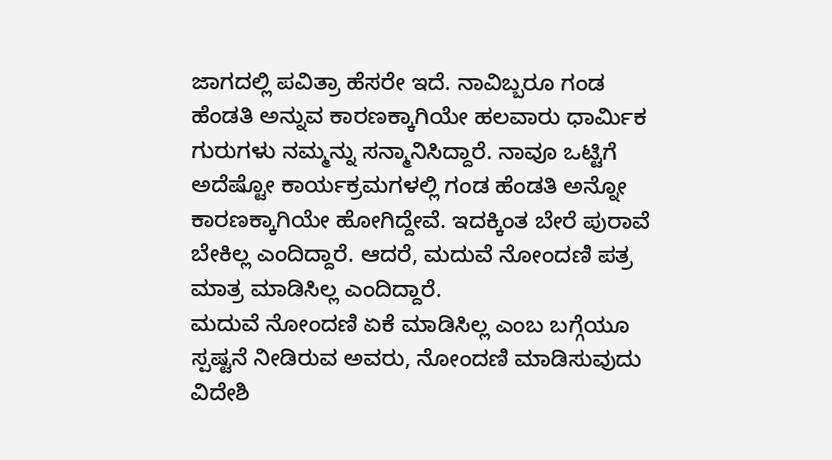ಜಾಗದಲ್ಲಿ ಪವಿತ್ರಾ ಹೆಸರೇ ಇದೆ. ನಾವಿಬ್ಬರೂ ಗಂಡ ಹೆಂಡತಿ ಅನ್ನುವ ಕಾರಣಕ್ಕಾಗಿಯೇ ಹಲವಾರು ಧಾರ್ಮಿಕ ಗುರುಗಳು ನಮ್ಮನ್ನು ಸನ್ಮಾನಿಸಿದ್ದಾರೆ. ನಾವೂ ಒಟ್ಟಿಗೆ ಅದೆಷ್ಟೋ ಕಾರ್ಯಕ್ರಮಗಳಲ್ಲಿ ಗಂಡ ಹೆಂಡತಿ ಅನ್ನೋ ಕಾರಣಕ್ಕಾಗಿಯೇ ಹೋಗಿದ್ದೇವೆ. ಇದಕ್ಕಿಂತ ಬೇರೆ ಪುರಾವೆ ಬೇಕಿಲ್ಲ ಎಂದಿದ್ದಾರೆ. ಆದರೆ, ಮದುವೆ ನೋಂದಣಿ ಪತ್ರ ಮಾತ್ರ ಮಾಡಿಸಿಲ್ಲ ಎಂದಿದ್ದಾರೆ.
ಮದುವೆ ನೋಂದಣಿ ಏಕೆ ಮಾಡಿಸಿಲ್ಲ ಎಂಬ ಬಗ್ಗೆಯೂ ಸ್ಪಷ್ಟನೆ ನೀಡಿರುವ ಅವರು, ನೋಂದಣಿ ಮಾಡಿಸುವುದು ವಿದೇಶಿ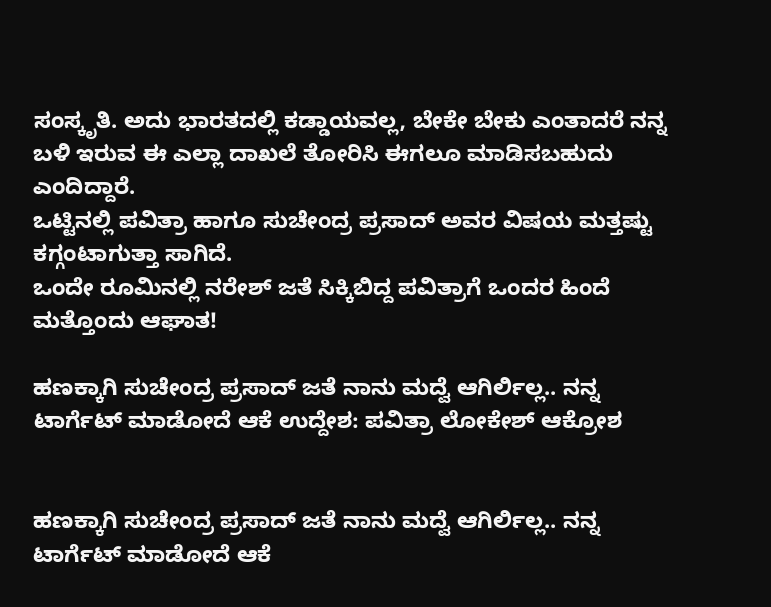ಸಂಸ್ಕೃತಿ. ಅದು ಭಾರತದಲ್ಲಿ ಕಡ್ಡಾಯವಲ್ಲ, ಬೇಕೇ ಬೇಕು ಎಂತಾದರೆ ನನ್ನ ಬಳಿ ಇರುವ ಈ ಎಲ್ಲಾ ದಾಖಲೆ ತೋರಿಸಿ ಈಗಲೂ ಮಾಡಿಸಬಹುದು ಎಂದಿದ್ದಾರೆ.
ಒಟ್ಟಿನಲ್ಲಿ ಪವಿತ್ರಾ ಹಾಗೂ ಸುಚೇಂದ್ರ ಪ್ರಸಾದ್ ಅವರ ವಿಷಯ ಮತ್ತಷ್ಟು ಕಗ್ಗಂಟಾಗುತ್ತಾ ಸಾಗಿದೆ.
ಒಂದೇ ರೂಮಿನಲ್ಲಿ ನರೇಶ್ ಜತೆ ಸಿಕ್ಕಿಬಿದ್ದ ಪವಿತ್ರಾಗೆ ಒಂದರ ಹಿಂದೆ ಮತ್ತೊಂದು ಆಘಾತ!

ಹಣಕ್ಕಾಗಿ ಸುಚೇಂದ್ರ ಪ್ರಸಾದ್ ಜತೆ ನಾನು ಮದ್ವೆ ಆಗಿರ್ಲಿಲ್ಲ.. ನನ್ನ ಟಾರ್ಗೆಟ್ ಮಾಡೋದೆ ಆಕೆ ಉದ್ದೇಶ: ಪವಿತ್ರಾ ಲೋಕೇಶ್ ಆಕ್ರೋಶ


ಹಣಕ್ಕಾಗಿ ಸುಚೇಂದ್ರ ಪ್ರಸಾದ್ ಜತೆ ನಾನು ಮದ್ವೆ ಆಗಿರ್ಲಿಲ್ಲ.. ನನ್ನ ಟಾರ್ಗೆಟ್ ಮಾಡೋದೆ ಆಕೆ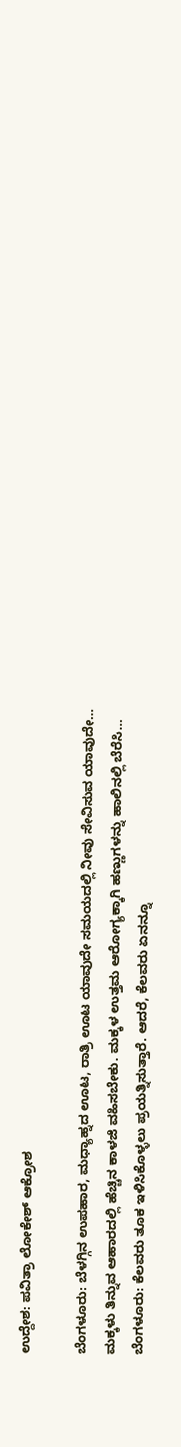ಉದ್ದೇಶ: ಪವಿತ್ರಾ ಲೋಕೇಶ್ ಆಕ್ರೋಶ

ಬೆಂಗಳೂರು: ಬೆಳಗ್ಗಿನ ಉಪಹಾರ, ಮಧ್ಯಾಹ್ನದ ಊಟ, ರಾತ್ರಿ ಊಟ ಯಾವುದೇ ಸಮಯದಲ್ಲಿ ನೀವು ಸೇವಿಸುವ ಯಾವುದೇ…
ಮಕ್ಕಳು ತಿನ್ನುವ ಆಹಾರದಲ್ಲಿ ಹೆಚ್ಚಿನ ಕಾಳಜಿ ವಹಿಸಬೇಕು. ಮಕ್ಕಳ ಉತ್ತಮ ಆರೋಗ್ಯಕ್ಕಾಗಿ ಹಣ್ಣುಗಳನ್ನು ಹಾಲಿನಲ್ಲಿ ಬೆರೆಸಿ…
ಬೆಂಗಳೂರು: ಕೆಲವರು ತೂಕ ಇಳಿಸಿಕೊಳ್ಳಲು ಪ್ರಯತ್ನಿಸುತ್ತಾರೆ. ಆದರೆ, ಕೆಲವರು ಏನನ್ನೂ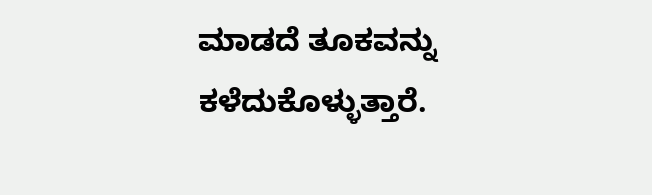ಮಾಡದೆ ತೂಕವನ್ನು ಕಳೆದುಕೊಳ್ಳುತ್ತಾರೆ.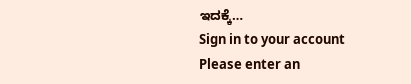ಇದಕ್ಕೆ…
Sign in to your account
Please enter an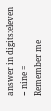answer in digits:eleven − nine =
Remember me